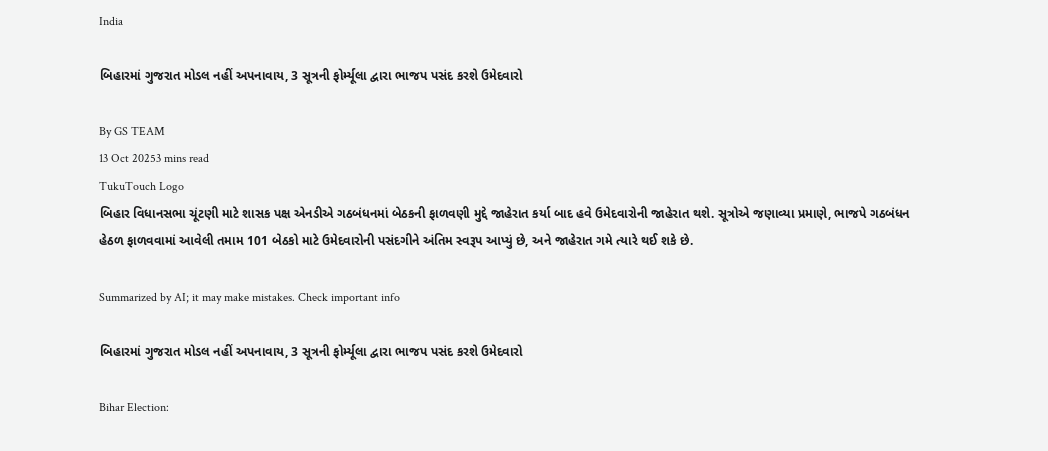India

બિહારમાં ગુજરાત મોડલ નહીં અપનાવાય, 3 સૂત્રની ફોર્મ્યૂલા દ્વારા ભાજપ પસંદ કરશે ઉમેદવારો

By GS TEAM
13 Oct 20253 mins read
TukuTouch Logo
બિહાર વિધાનસભા ચૂંટણી માટે શાસક પક્ષ એનડીએ ગઠબંધનમાં બેઠકની ફાળવણી મુદ્દે જાહેરાત કર્યા બાદ હવે ઉમેદવારોની જાહેરાત થશે. સૂત્રોએ જણાવ્યા પ્રમાણે, ભાજપે ગઠબંધન હેઠળ ફાળવવામાં આવેલી તમામ 101 બેઠકો માટે ઉમેદવારોની પસંદગીને અંતિમ સ્વરૂપ આપ્યું છે, અને જાહેરાત ગમે ત્યારે થઈ શકે છે.

Summarized by AI; it may make mistakes. Check important info

બિહારમાં ગુજરાત મોડલ નહીં અપનાવાય, 3 સૂત્રની ફોર્મ્યૂલા દ્વારા ભાજપ પસંદ કરશે ઉમેદવારો

Bihar Election: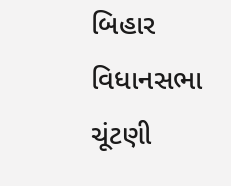બિહાર વિધાનસભા ચૂંટણી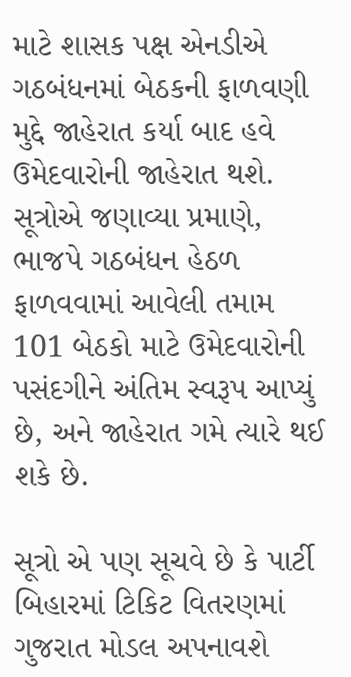માટે શાસક પક્ષ એનડીએ ગઠબંધનમાં બેઠકની ફાળવણી મુદ્દે જાહેરાત કર્યા બાદ હવે ઉમેદવારોની જાહેરાત થશે. સૂત્રોએ જણાવ્યા પ્રમાણે, ભાજપે ગઠબંધન હેઠળ ફાળવવામાં આવેલી તમામ 101 બેઠકો માટે ઉમેદવારોની પસંદગીને અંતિમ સ્વરૂપ આપ્યું છે, અને જાહેરાત ગમે ત્યારે થઈ શકે છે.

સૂત્રો એ પણ સૂચવે છે કે પાર્ટી બિહારમાં ટિકિટ વિતરણમાં ગુજરાત મોડલ અપનાવશે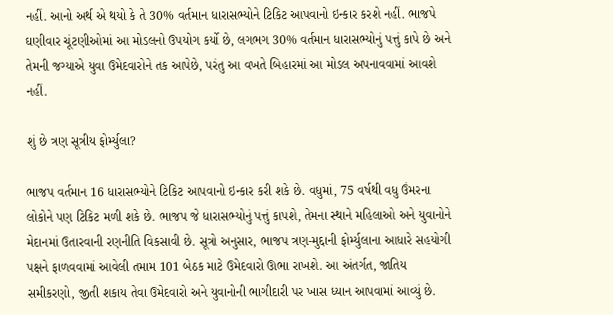નહીં. આનો અર્થ એ થયો કે તે 30% વર્તમાન ધારાસભ્યોને ટિકિટ આપવાનો ઇન્કાર કરશે નહીં. ભાજપે ઘણીવાર ચૂંટણીઓમાં આ મોડલનો ઉપયોગ કર્યો છે, લગભગ 30% વર્તમાન ધારાસભ્યોનું પત્તું કાપે છે અને તેમની જગ્યાએ યુવા ઉમેદવારોને તક આપેછે, પરંતુ આ વખતે બિહારમાં આ મોડલ અપનાવવામાં આવશે નહીં.

શું છે ત્રણ સૂત્રીય ફોર્મ્યુલા?

ભાજપ વર્તમાન 16 ધારાસભ્યોને ટિકિટ આપવાનો ઇન્કાર કરી શકે છે. વધુમાં, 75 વર્ષથી વધુ ઉંમરના લોકોને પણ ટિકિટ મળી શકે છે. ભાજપ જે ધારાસભ્યોનું પત્તું કાપશે, તેમના સ્થાને મહિલાઓ અને યુવાનોને મેદાનમાં ઉતારવાની રણનીતિ વિકસાવી છે. સૂત્રો અનુસાર, ભાજપ ત્રણ-મુદ્દાની ફોર્મ્યુલાના આધારે સહયોગી પક્ષને ફાળવવામાં આવેલી તમામ 101 બેઠક માટે ઉમેદવારો ઊભા રાખશે. આ અંતર્ગત, જાતિય સમીકરણો, જીતી શકાય તેવા ઉમેદવારો અને યુવાનોની ભાગીદારી પર ખાસ ધ્યાન આપવામાં આવ્યું છે.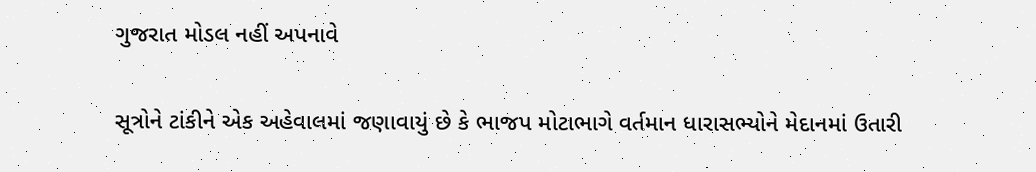ગુજરાત મોડલ નહીં અપનાવે

સૂત્રોને ટાંકીને એક અહેવાલમાં જણાવાયું છે કે ભાજપ મોટાભાગે વર્તમાન ધારાસભ્યોને મેદાનમાં ઉતારી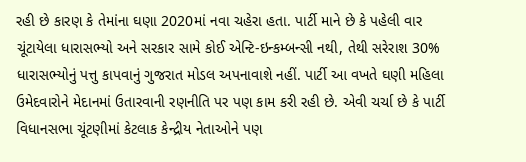રહી છે કારણ કે તેમાંના ઘણા 2020માં નવા ચહેરા હતા. પાર્ટી માને છે કે પહેલી વાર ચૂંટાયેલા ધારાસભ્યો અને સરકાર સામે કોઈ એન્ટિ-ઇન્કમ્બન્સી નથી, તેથી સરેરાશ 30% ધારાસભ્યોનું પત્તુ કાપવાનું ગુજરાત મોડલ અપનાવાશે નહીં. પાર્ટી આ વખતે ઘણી મહિલા ઉમેદવારોને મેદાનમાં ઉતારવાની રણનીતિ પર પણ કામ કરી રહી છે. એવી ચર્ચા છે કે પાર્ટી વિધાનસભા ચૂંટણીમાં કેટલાક કેન્દ્રીય નેતાઓને પણ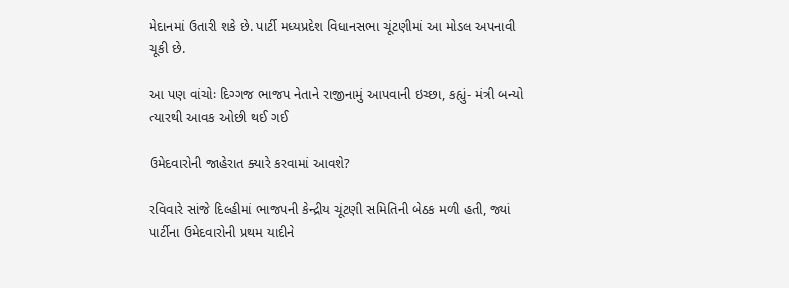મેદાનમાં ઉતારી શકે છે. પાર્ટી મધ્યપ્રદેશ વિધાનસભા ચૂંટણીમાં આ મોડલ અપનાવી ચૂકી છે.

આ પણ વાંચોઃ દિગ્ગજ ભાજપ નેતાને રાજીનામું આપવાની ઇચ્છા, કહ્યું- મંત્રી બન્યો ત્યારથી આવક ઓછી થઈ ગઈ

ઉમેદવારોની જાહેરાત ક્યારે કરવામાં આવશે?

રવિવારે સાંજે દિલ્હીમાં ભાજપની કેન્દ્રીય ચૂંટણી સમિતિની બેઠક મળી હતી, જ્યાં પાર્ટીના ઉમેદવારોની પ્રથમ યાદીને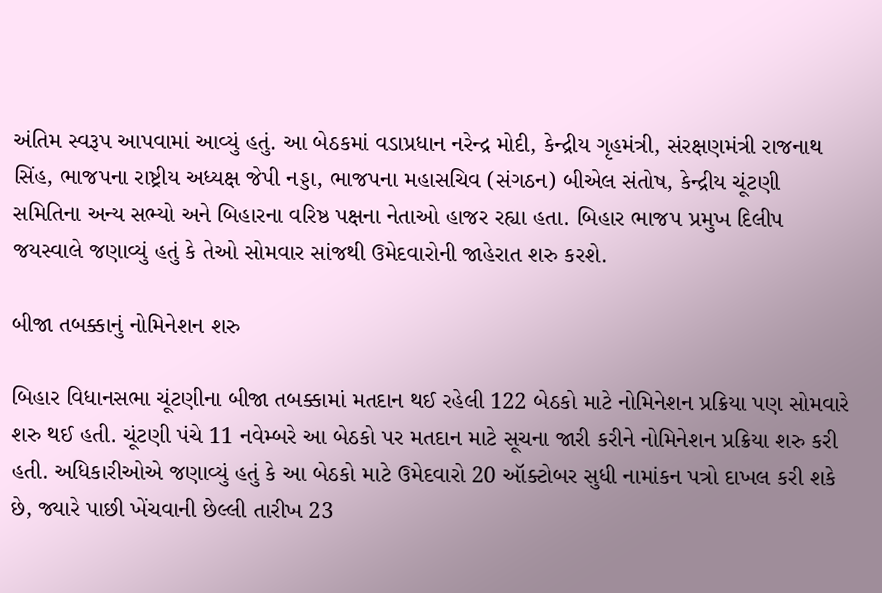અંતિમ સ્વરૂપ આપવામાં આવ્યું હતું. આ બેઠકમાં વડાપ્રધાન નરેન્દ્ર મોદી, કેન્દ્રીય ગૃહમંત્રી, સંરક્ષણમંત્રી રાજનાથ સિંહ, ભાજપના રાષ્ટ્રીય અધ્યક્ષ જેપી નડ્ડા, ભાજપના મહાસચિવ (સંગઠન) બીએલ સંતોષ, કેન્દ્રીય ચૂંટણી સમિતિના અન્ય સભ્યો અને બિહારના વરિષ્ઠ પક્ષના નેતાઓ હાજર રહ્યા હતા. બિહાર ભાજપ પ્રમુખ દિલીપ જયસ્વાલે જણાવ્યું હતું કે તેઓ સોમવાર સાંજથી ઉમેદવારોની જાહેરાત શરુ કરશે.

બીજા તબક્કાનું નોમિનેશન શરુ

બિહાર વિધાનસભા ચૂંટણીના બીજા તબક્કામાં મતદાન થઈ રહેલી 122 બેઠકો માટે નોમિનેશન પ્રક્રિયા પણ સોમવારે શરુ થઈ હતી. ચૂંટણી પંચે 11 નવેમ્બરે આ બેઠકો પર મતદાન માટે સૂચના જારી કરીને નોમિનેશન પ્રક્રિયા શરુ કરી હતી. અધિકારીઓએ જણાવ્યું હતું કે આ બેઠકો માટે ઉમેદવારો 20 ઑક્ટોબર સુધી નામાંકન પત્રો દાખલ કરી શકે છે, જ્યારે પાછી ખેંચવાની છેલ્લી તારીખ 23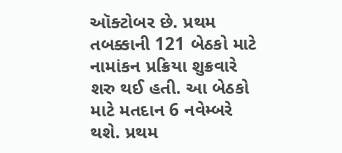ઑક્ટોબર છે. પ્રથમ તબક્કાની 121 બેઠકો માટે નામાંકન પ્રક્રિયા શુક્રવારે શરુ થઈ હતી. આ બેઠકો માટે મતદાન 6 નવેમ્બરે થશે. પ્રથમ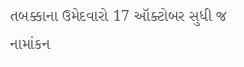તબક્કાના ઉમેદવારો 17 ઑક્ટોબર સુધી જ નામાંકન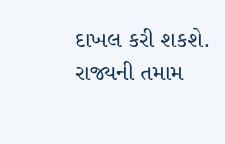દાખલ કરી શકશે. રાજ્યની તમામ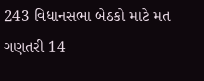243 વિધાનસભા બેઠકો માટે મત ગણતરી 14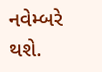નવેમ્બરે થશે.